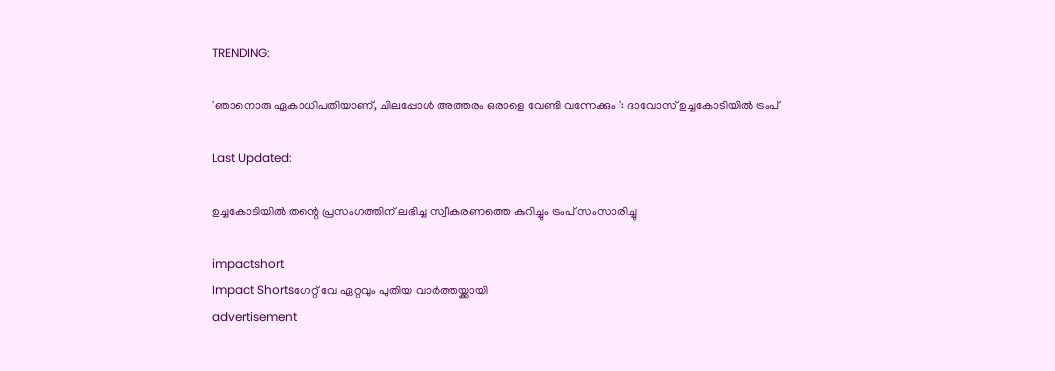TRENDING:

'ഞാനൊരു ഏകാധിപതിയാണ്, ചിലപ്പോൾ അത്തരം ഒരാളെ വേണ്ടി വന്നേക്കും ': ദാവോസ് ഉച്ചകോടിയിൽ ട്രംപ്

Last Updated:

ഉച്ചകോടിയിൽ തന്റെ പ്രസംഗത്തിന് ലഭിച്ച സ്വീകരണത്തെ കുറിച്ചും ട്രംപ് സംസാരിച്ചു

impactshort
Impact Shortsഗേറ്റ് വേ ഏറ്റവും പുതിയ വാർത്തയ്ക്കായി
advertisement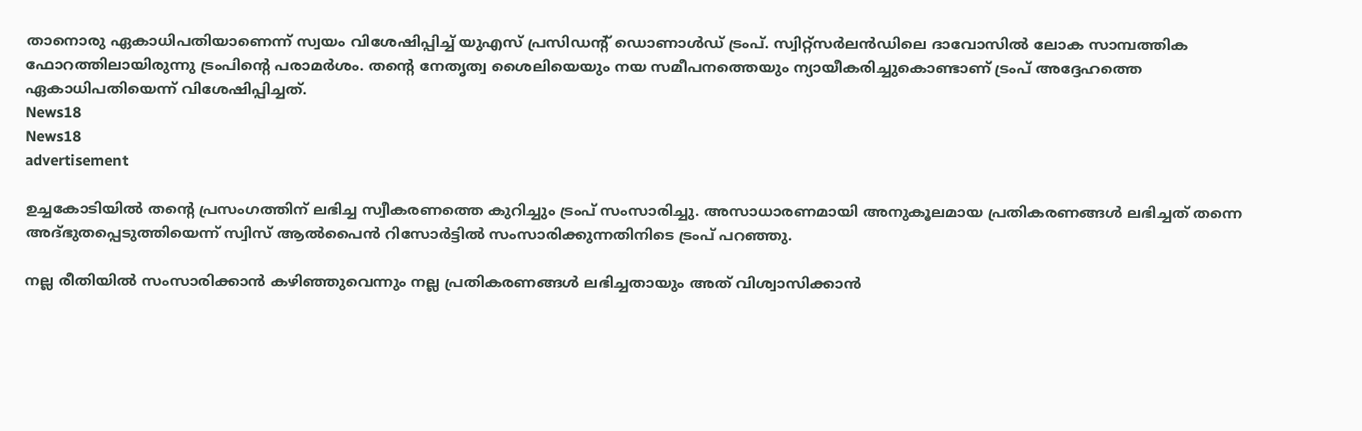താനൊരു ഏകാധിപതിയാണെന്ന് സ്വയം വിശേഷിപ്പിച്ച് യുഎസ് പ്രസിഡന്റ് ഡൊണാൾഡ് ട്രംപ്. സ്വിറ്റ്‌സർലൻഡിലെ ദാവോസിൽ ലോക സാമ്പത്തിക ഫോറത്തിലായിരുന്നു ട്രംപിന്റെ പരാമർശം. തന്റെ നേതൃത്വ ശൈലിയെയും നയ സമീപനത്തെയും ന്യായീകരിച്ചുകൊണ്ടാണ് ട്രംപ് അദ്ദേഹത്തെ ഏകാധിപതിയെന്ന് വിശേഷിപ്പിച്ചത്.
News18
News18
advertisement

ഉച്ചകോടിയിൽ തന്റെ പ്രസംഗത്തിന് ലഭിച്ച സ്വീകരണത്തെ കുറിച്ചും ട്രംപ് സംസാരിച്ചു. അസാധാരണമായി അനുകൂലമായ പ്രതികരണങ്ങൾ ലഭിച്ചത് തന്നെ അദ്ഭുതപ്പെടുത്തിയെന്ന് സ്വിസ് ആൽപൈൻ റിസോർട്ടിൽ സംസാരിക്കുന്നതിനിടെ ട്രംപ് പറഞ്ഞു.

നല്ല രീതിയിൽ സംസാരിക്കാൻ കഴിഞ്ഞുവെന്നും നല്ല പ്രതികരണങ്ങൾ ലഭിച്ചതായും അത് വിശ്വാസിക്കാൻ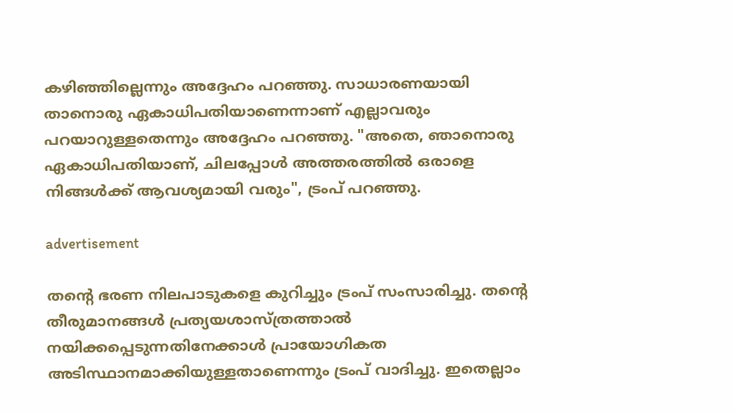കഴിഞ്ഞില്ലെന്നും അദ്ദേഹം പറഞ്ഞു. സാധാരണയായി താനൊരു ഏകാധിപതിയാണെന്നാണ് എല്ലാവരും പറയാറുള്ളതെന്നും അദ്ദേഹം പറഞ്ഞു. "അതെ, ഞാനൊരു ഏകാധിപതിയാണ്, ചിലപ്പോൾ അത്തരത്തിൽ ഒരാളെ നിങ്ങൾക്ക് ആവശ്യമായി വരും", ട്രംപ് പറഞ്ഞു.

advertisement

തന്റെ ഭരണ നിലപാടുകളെ കുറിച്ചും ട്രംപ് സംസാരിച്ചു. തന്റെ തീരുമാനങ്ങൾ പ്രത്യയശാസ്ത്രത്താൽ നയിക്കപ്പെടുന്നതിനേക്കാൾ പ്രായോഗികത അടിസ്ഥാനമാക്കിയുള്ളതാണെന്നും ട്രംപ് വാദിച്ചു. ഇതെല്ലാം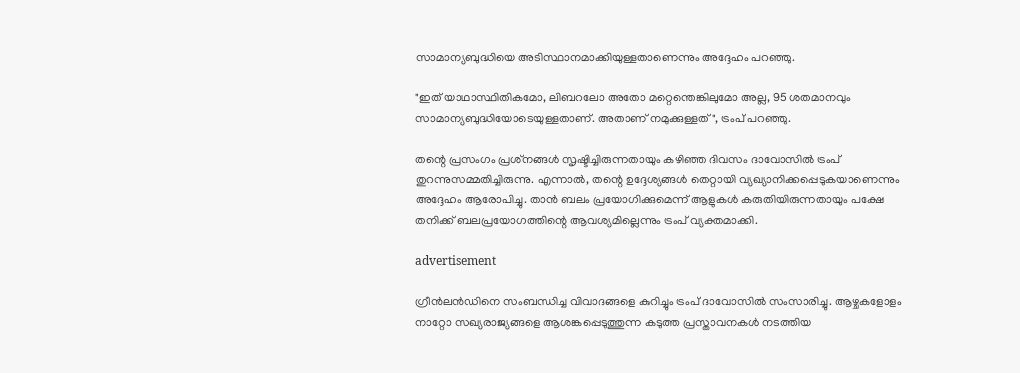സാമാന്യബുദ്ധിയെ അടിസ്ഥാനമാക്കിയുള്ളതാണെന്നും അദ്ദേഹം പറഞ്ഞു.

"ഇത് യാഥാസ്ഥിതികമോ, ലിബറലോ അതോ മറ്റെന്തെങ്കിലുമോ അല്ല, 95 ശതമാനവും സാമാന്യബുദ്ധിയോടെയുള്ളതാണ്. അതാണ് നമുക്കുള്ളത്", ട്രംപ് പറഞ്ഞു.

തന്റെ പ്രസംഗം പ്രശ്‌നങ്ങൾ സൃഷ്ടിച്ചിരുന്നതായും കഴിഞ്ഞ ദിവസം ദാവോസിൽ ട്രംപ് തുറന്നുസമ്മതിച്ചിരുന്നു. എന്നാൽ, തന്റെ ഉദ്ദേശ്യങ്ങൾ തെറ്റായി വ്യഖ്യാനിക്കപ്പെടുകയാണെന്നും അദ്ദേഹം ആരോപിച്ചു. താൻ ബലം പ്രയോഗിക്കുമെന്ന് ആളുകൾ കരുതിയിരുന്നതായും പക്ഷേ തനിക്ക് ബലപ്രയോഗത്തിന്റെ ആവശ്യമില്ലെന്നും ട്രംപ് വ്യക്തമാക്കി.

advertisement

ഗ്രീൻലൻഡിനെ സംബന്ധിച്ച വിവാദങ്ങളെ കുറിച്ചും ട്രംപ് ദാവോസിൽ സംസാരിച്ചു. ആഴ്ചകളോളം നാറ്റോ സഖ്യരാജ്യങ്ങളെ ആശങ്കപ്പെടുത്തുന്ന കടുത്ത പ്രസ്താവനകൾ നടത്തിയ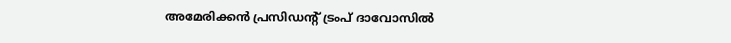അമേരിക്കൻ പ്രസിഡന്റ് ട്രംപ് ദാവോസിൽ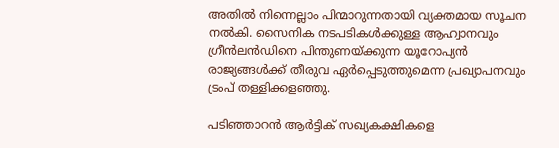അതിൽ നിന്നെല്ലാം പിന്മാറുന്നതായി വ്യക്തമായ സൂചന നൽകി. സൈനിക നടപടികൾക്കുള്ള ആഹ്വാനവും ഗ്രീൻലൻഡിനെ പിന്തുണയ്ക്കുന്ന യൂറോപ്യൻ രാജ്യങ്ങൾക്ക് തീരുവ ഏർപ്പെടുത്തുമെന്ന പ്രഖ്യാപനവും ട്രംപ് തള്ളിക്കളഞ്ഞു.

പടിഞ്ഞാറൻ ആർട്ടിക് സഖ്യകക്ഷികളെ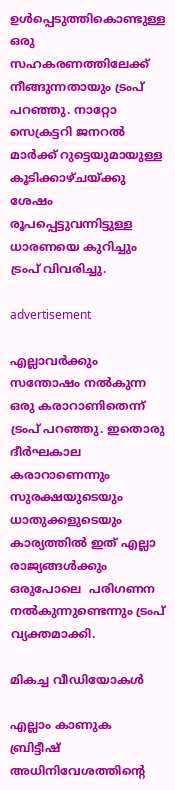ഉൾപ്പെടുത്തികൊണ്ടുള്ള ഒരു സഹകരണത്തിലേക്ക് നീങ്ങുന്നതായും ട്രംപ് പറഞ്ഞു. നാറ്റോ സെക്രട്ടറി ജനറൽ മാർക്ക് റുട്ടെയുമായുള്ള കൂടിക്കാഴ്ചയ്ക്കു ശേഷം രൂപപ്പെട്ടുവന്നിട്ടുള്ള ധാരണയെ കുറിച്ചും ട്രംപ് വിവരിച്ചു.

advertisement

എല്ലാവർക്കും സന്തോഷം നൽകുന്ന ഒരു കരാറാണിതെന്ന് ട്രംപ് പറഞ്ഞു. ഇതൊരു ദീർഘകാല കരാറാണെന്നും സുരക്ഷയുടെയും ധാതുക്കളുടെയും കാര്യത്തിൽ ഇത് എല്ലാ രാജ്യങ്ങൾക്കും ഒരുപോലെ  പരിഗണന നൽകുന്നുണ്ടെന്നും ട്രംപ് വ്യക്തമാക്കി.

മികച്ച വീഡിയോകൾ

എല്ലാം കാണുക
ബ്രിട്ടീഷ് അധിനിവേശത്തിൻ്റെ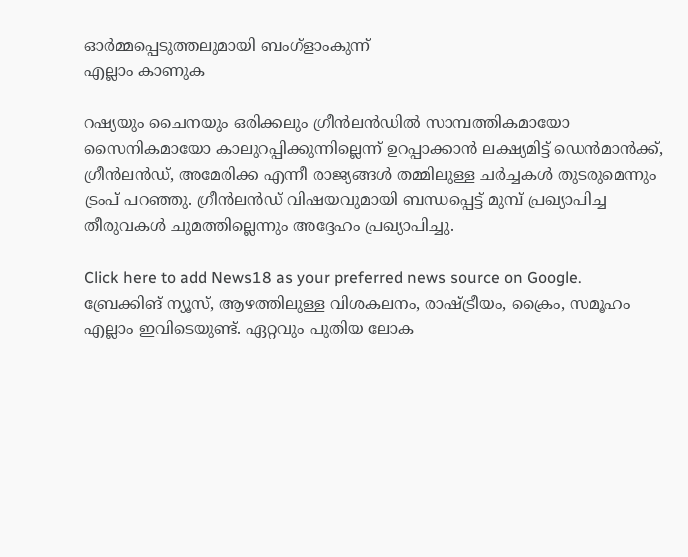ഓർമ്മപ്പെടുത്തലുമായി ബംഗ്ളാംകുന്ന്
എല്ലാം കാണുക

റഷ്യയും ചൈനയും ഒരിക്കലും ഗ്രീൻലൻഡിൽ സാമ്പത്തികമായോ സൈനികമായോ കാലുറപ്പിക്കുന്നില്ലെന്ന് ഉറപ്പാക്കാൻ ലക്ഷ്യമിട്ട് ഡെൻമാൻക്ക്, ഗ്രീൻലൻഡ്, അമേരിക്ക എന്നീ രാജ്യങ്ങൾ തമ്മിലുള്ള ചർച്ചകൾ തുടരുമെന്നും ട്രംപ് പറഞ്ഞു. ഗ്രീൻലൻഡ് വിഷയവുമായി ബന്ധപ്പെട്ട് മുമ്പ് പ്രഖ്യാപിച്ച തീരുവകൾ ചുമത്തില്ലെന്നും അദ്ദേഹം പ്രഖ്യാപിച്ചു.

Click here to add News18 as your preferred news source on Google.
ബ്രേക്കിങ് ന്യൂസ്, ആഴത്തിലുള്ള വിശകലനം, രാഷ്ട്രീയം, ക്രൈം, സമൂഹം എല്ലാം ഇവിടെയുണ്ട്. ഏറ്റവും പുതിയ ലോക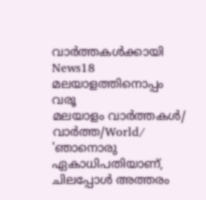വാർത്തകൾക്കായി News18 മലയാളത്തിനൊപ്പം വരൂ
മലയാളം വാർത്തകൾ/ വാർത്ത/World/
'ഞാനൊരു ഏകാധിപതിയാണ്, ചിലപ്പോൾ അത്തരം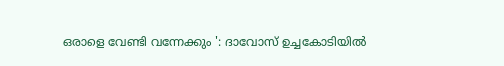ഒരാളെ വേണ്ടി വന്നേക്കും ': ദാവോസ് ഉച്ചകോടിയിൽ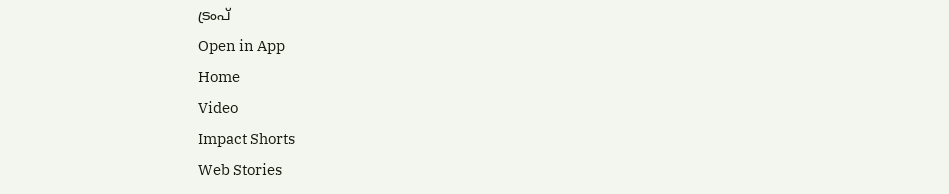ട്രംപ്
Open in App
Home
Video
Impact Shorts
Web Stories